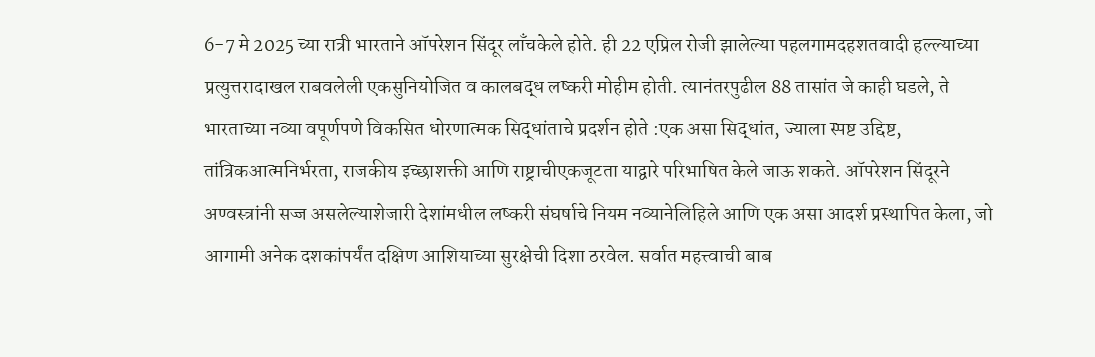6-7 मे 2025 च्या रात्री भारताने ऑपरेशन सिंदूर लाँचकेले होते. ही 22 एप्रिल रोजी झालेल्या पहलगामदहशतवादी हल्ल्याच्या प्रत्युत्तरादाखल राबवलेली एकसुनियोजित व कालबद्ध लष्करी मोहीम होती. त्यानंतरपुढील 88 तासांत जे काही घडले, ते भारताच्या नव्या वपूर्णपणे विकसित धोरणात्मक सिद्धांताचे प्रदर्शन होते :एक असा सिद्धांत, ज्याला स्पष्ट उद्दिष्ट, तांत्रिकआत्मनिर्भरता, राजकीय इच्छाशक्ती आणि राष्ट्राचीएकजूटता याद्वारे परिभाषित केले जाऊ शकते. ऑपरेशन सिंदूरने अण्वस्त्रांनी सज्ज असलेल्याशेजारी देशांमधील लष्करी संघर्षाचे नियम नव्यानेलिहिले आणि एक असा आदर्श प्रस्थापित केला, जो आगामी अनेक दशकांपर्यंत दक्षिण आशियाच्या सुरक्षेची दिशा ठरवेल. सर्वात महत्त्वाची बाब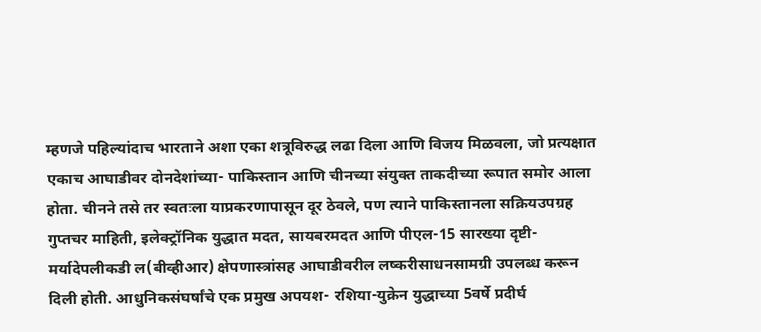म्हणजे पहिल्यांदाच भारताने अशा एका शत्रूविरुद्ध लढा दिला आणि विजय मिळवला, जो प्रत्यक्षात एकाच आघाडीवर दोनदेशांच्या- पाकिस्तान आणि चीनच्या संयुक्त ताकदीच्या रूपात समोर आला होता. चीनने तसे तर स्वतःला याप्रकरणापासून दूर ठेवले, पण त्याने पाकिस्तानला सक्रियउपग्रह गुप्तचर माहिती, इलेक्ट्रॉनिक युद्धात मदत, सायबरमदत आणि पीएल-15 सारख्या दृष्टी-मर्यादेपलीकडी ल(बीव्हीआर) क्षेपणास्त्रांसह आघाडीवरील लष्करीसाधनसामग्री उपलब्ध करून दिली होती. आधुनिकसंघर्षांचे एक प्रमुख अपयश- रशिया-युक्रेन युद्धाच्या 5वर्षे प्रदीर्घ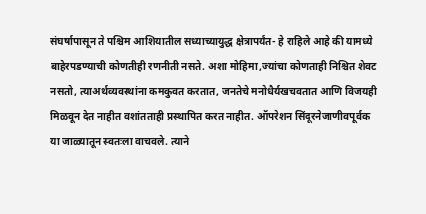संघर्षापासून ते पश्चिम आशियातील सध्याच्यायुद्ध क्षेत्रापर्यंत- हे राहिले आहे की यामध्ये बाहेरपडण्याची कोणतीही रणनीती नसते. अशा मोहिमा,ज्यांचा कोणताही निश्चित शेवट नसतो, त्याअर्थव्यवस्थांना कमकुवत करतात, जनतेचे मनोधैर्यखचवतात आणि विजयही मिळवून देत नाहीत वशांतताही प्रस्थापित करत नाहीत. ऑपरेशन सिंदूरनेजाणीवपूर्वक या जाळ्यातून स्वतःला वाचवले. त्याने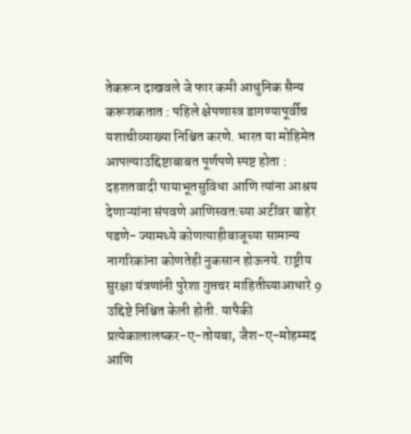तेकरून दाखवले जे फार कमी आधुनिक सैन्य करूशकतात : पहिले क्षेपणास्त्र डागण्यापूर्वीच यशाचीव्याख्या निश्चित करणे. भारत या मोहिमेत आपल्याउद्दिष्टाबाबत पूर्णपणे स्पष्ट होता : दहशतवादी पायाभूतसुविधा आणि त्यांना आश्रय देणाऱ्यांना संपवणे आणिस्वतःच्या अटींवर बाहेर पडणे- ज्यामध्ये कोणत्याहीबाजूच्या सामान्य नागरिकांना कोणतेही नुकसान होऊनये. राष्ट्रीय सुरक्षा यंत्रणांनी पुरेशा गुप्तचर माहितीच्याआधारे 9 उद्दिष्टे निश्चित केली होती. यापैकी प्रत्येकालालष्कर-ए-तोयबा, जैश-ए-मोहम्मद आणि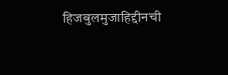हिजबुलमुजाहिद्दीनची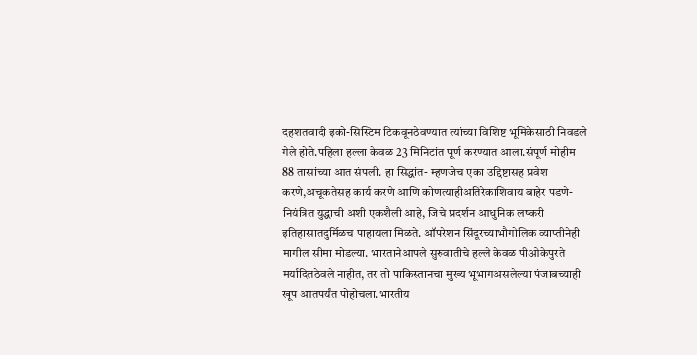दहशतवादी इको-सिस्टिम टिकवूनठेवण्यात त्यांच्या विशिष्ट भूमिकेसाठी निवडले गेले होते.पहिला हल्ला केवळ 23 मिनिटांत पूर्ण करण्यात आला.संपूर्ण मोहीम 88 तासांच्या आत संपली. हा सिद्धांत- म्हणजेच एका उद्दिष्टासह प्रवेश करणे,अचूकतेसह कार्य करणे आणि कोणत्याहीअतिरेकाशिवाय बाहेर पडणे- नियंत्रित युद्धाची अशी एकशैली आहे, जिचे प्रदर्शन आधुनिक लष्करी इतिहासातदुर्मिळच पाहायला मिळते. ऑपरेशन सिंदूरच्याभौगोलिक व्याप्तीनेही मागील सीमा मोडल्या. भारतानेआपले सुरुवातीचे हल्ले केवळ पीओकेपुरते मर्यादितठेवले नाहीत, तर तो पाकिस्तानचा मुख्य भूभागअसलेल्या पंजाबच्याही खूप आतपर्यंत पोहोचला.भारतीय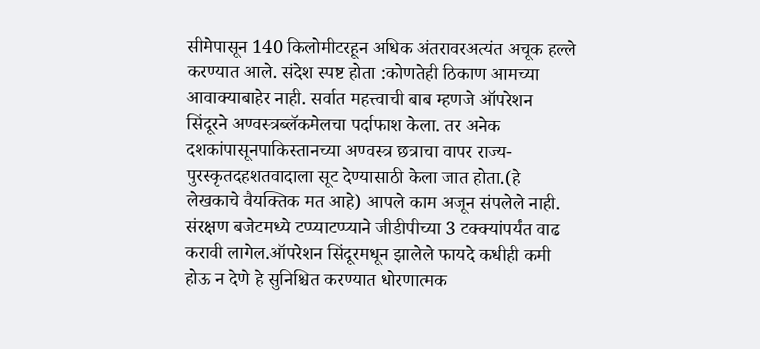सीमेपासून 140 किलोमीटरहून अधिक अंतरावरअत्यंत अचूक हल्ले करण्यात आले. संदेश स्पष्ट होता :कोणतेही ठिकाण आमच्या आवाक्याबाहेर नाही. सर्वात महत्त्वाची बाब म्हणजे ऑपरेशन सिंदूरने अण्वस्त्रब्लॅकमेलचा पर्दाफाश केला. तर अनेक दशकांपासूनपाकिस्तानच्या अण्वस्त्र छत्राचा वापर राज्य-पुरस्कृतदहशतवादाला सूट देण्यासाठी केला जात होता.(हे लेखकाचे वैयक्तिक मत आहे) आपले काम अजून संपलेले नाही. संरक्षण बजेटमध्ये टप्प्याटप्प्याने जीडीपीच्या 3 टक्क्यांपर्यंत वाढ करावी लागेल.ऑपरेशन सिंदूरमधून झालेले फायदे कधीही कमी होऊ न देणे हे सुनिश्चित करण्यात धोरणात्मक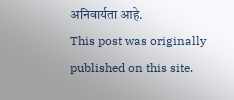अनिवार्यता आहे.
This post was originally published on this site.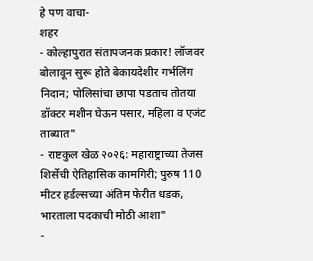हे पण वाचा-
शहर
- कोल्हापुरात संतापजनक प्रकार! लॉजवर बोलावून सुरू होते बेकायदेशीर गर्भलिंग निदान; पोलिसांचा छापा पडताच तोतया डॉक्टर मशीन घेऊन पसार, महिला व एजंट ताब्यात"
- राष्टकुल खेळ २०२६: महाराष्ट्राच्या तेजस शिर्सेची ऐतिहासिक कामगिरी; पुरुष 110 मीटर हर्डल्सच्या अंतिम फेरीत धडक, भारताला पदकाची मोठी आशा"
-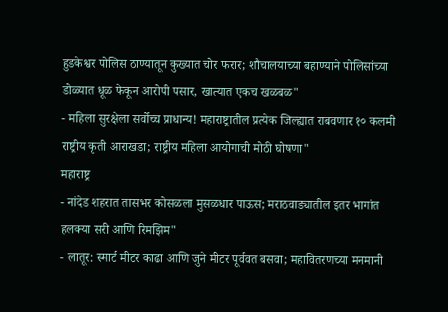हुडकेश्वर पोलिस ठाण्यातून कुख्यात चोर फरार; शौचालयाच्या बहाण्याने पोलिसांच्या डोळ्यात धूळ फेकून आरोपी पसार, खात्यात एकच खळबळ"
- महिला सुरक्षेला सर्वोच्च प्राधान्य! महाराष्ट्रातील प्रत्येक जिल्ह्यात राबवणार १० कलमी राष्ट्रीय कृती आराखडा; राष्ट्रीय महिला आयोगाची मोठी घोषणा"
महाराष्ट्र
- नांदेड शहरात तासभर कोसळला मुसळधार पाऊस; मराठवाड्यातील इतर भागांत हलक्या सरी आणि रिमझिम"
- लातूर: स्मार्ट मीटर काढा आणि जुने मीटर पूर्ववत बसवा; महावितरणच्या मनमानी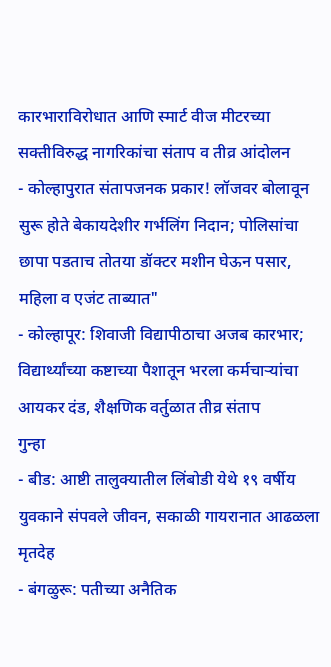कारभाराविरोधात आणि स्मार्ट वीज मीटरच्या सक्तीविरुद्ध नागरिकांचा संताप व तीव्र आंदोलन
- कोल्हापुरात संतापजनक प्रकार! लॉजवर बोलावून सुरू होते बेकायदेशीर गर्भलिंग निदान; पोलिसांचा छापा पडताच तोतया डॉक्टर मशीन घेऊन पसार, महिला व एजंट ताब्यात"
- कोल्हापूर: शिवाजी विद्यापीठाचा अजब कारभार; विद्यार्थ्यांच्या कष्टाच्या पैशातून भरला कर्मचाऱ्यांचा आयकर दंड, शैक्षणिक वर्तुळात तीव्र संताप
गुन्हा
- बीड: आष्टी तालुक्यातील लिंबोडी येथे १९ वर्षीय युवकाने संपवले जीवन, सकाळी गायरानात आढळला मृतदेह
- बंगळुरू: पतीच्या अनैतिक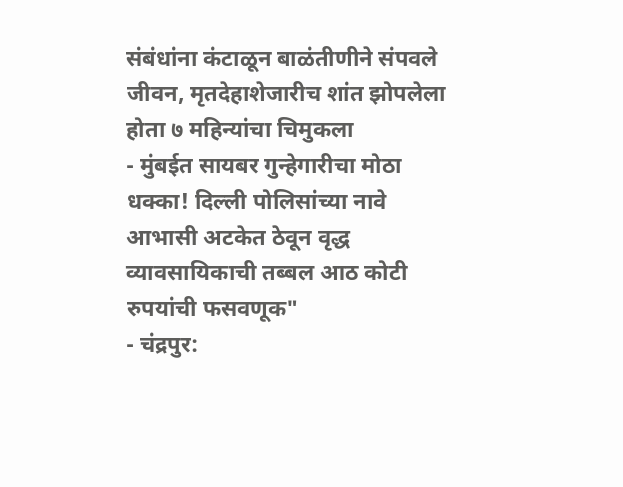संबंधांना कंटाळून बाळंतीणीने संपवले जीवन, मृतदेहाशेजारीच शांत झोपलेला होता ७ महिन्यांचा चिमुकला
- मुंबईत सायबर गुन्हेगारीचा मोठा धक्का! दिल्ली पोलिसांच्या नावे आभासी अटकेत ठेवून वृद्ध व्यावसायिकाची तब्बल आठ कोटी रुपयांची फसवणूक"
- चंद्रपुर: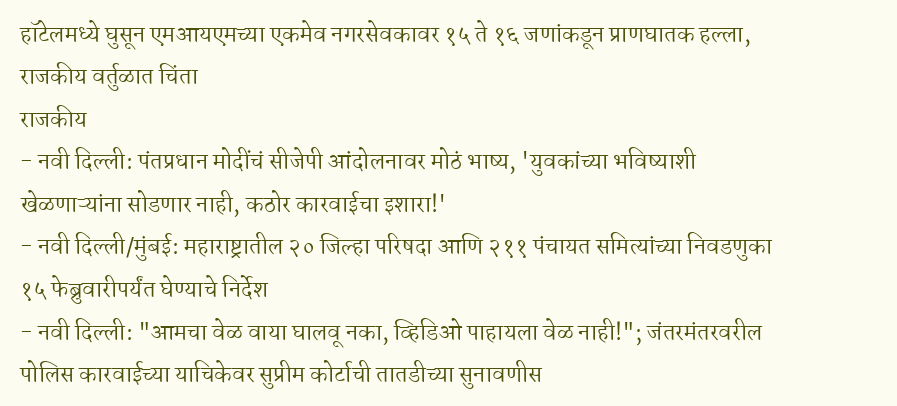हॉटेलमध्ये घुसून एमआयएमच्या एकमेव नगरसेवकावर १५ ते १६ जणांकडून प्राणघातक हल्ला, राजकीय वर्तुळात चिंता
राजकीय
- नवी दिल्ली: पंतप्रधान मोदींचं सीजेपी आंदोलनावर मोठं भाष्य, 'युवकांच्या भविष्याशी खेळणाऱ्यांना सोडणार नाही, कठोर कारवाईचा इशारा!'
- नवी दिल्ली/मुंबई: महाराष्ट्रातील २० जिल्हा परिषदा आणि २११ पंचायत समित्यांच्या निवडणुका १५ फेब्रुवारीपर्यंत घेण्याचे निर्देश
- नवी दिल्ली: "आमचा वेळ वाया घालवू नका, व्हिडिओ पाहायला वेळ नाही!"; जंतरमंतरवरील पोलिस कारवाईच्या याचिकेवर सुप्रीम कोर्टाची तातडीच्या सुनावणीस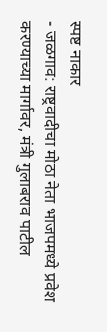स्पष्ट नाकार
- जळगाव: राष्ट्रवादीचा मोठा नेता भाजपमध्ये प्रवेश करण्याच्या मार्गावर, मंत्री गुलाबराव पाटील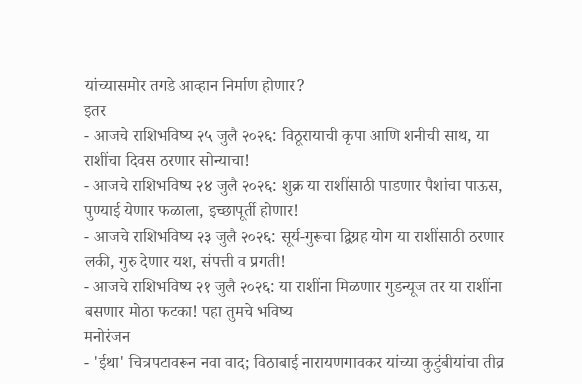यांच्यासमोर तगडे आव्हान निर्माण होणार?
इतर
- आजचे राशिभविष्य २५ जुलै २०२६: विठूरायाची कृपा आणि शनीची साथ, या राशींचा दिवस ठरणार सोन्याचा!
- आजचे राशिभविष्य २४ जुलै २०२६: शुक्र या राशींसाठी पाडणार पैशांचा पाऊस, पुण्याई येणार फळाला, इच्छापूर्ती होणार!
- आजचे राशिभविष्य २३ जुलै २०२६: सूर्य-गुरूचा द्विग्रह योग या राशींसाठी ठरणार लकी, गुरु देणार यश, संपत्ती व प्रगती!
- आजचे राशिभविष्य २१ जुलै २०२६: या राशींना मिळणार गुडन्यूज तर या राशींना बसणार मोठा फटका! पहा तुमचे भविष्य
मनोरंजन
- 'ईथा' चित्रपटावरून नवा वाद; विठाबाई नारायणगावकर यांच्या कुटुंबीयांचा तीव्र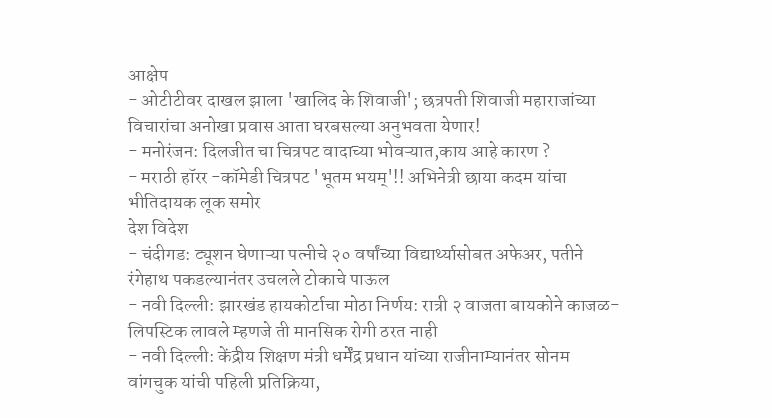आक्षेप
- ओटीटीवर दाखल झाला 'खालिद के शिवाजी'; छत्रपती शिवाजी महाराजांच्या विचारांचा अनोखा प्रवास आता घरबसल्या अनुभवता येणार!
- मनोरंजन: दिलजीत चा चित्रपट वादाच्या भोवऱ्यात,काय आहे कारण ?
- मराठी हॉरर -कॉमेडी चित्रपट 'भूतम भयम्'!! अभिनेत्री छाया कदम यांचा भीतिदायक लूक समोर
देश विदेश
- चंदीगड: ट्यूशन घेणाऱ्या पत्नीचे २० वर्षांच्या विद्यार्थ्यासोबत अफेअर, पतीने रंगेहाथ पकडल्यानंतर उचलले टोकाचे पाऊल
- नवी दिल्ली: झारखंड हायकोर्टाचा मोठा निर्णय: रात्री २ वाजता बायकोने काजळ-लिपस्टिक लावले म्हणजे ती मानसिक रोगी ठरत नाही
- नवी दिल्ली: केंद्रीय शिक्षण मंत्री धर्मेंद्र प्रधान यांच्या राजीनाम्यानंतर सोनम वांगचुक यांची पहिली प्रतिक्रिया,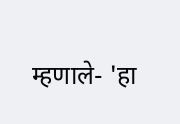म्हणाले- 'हा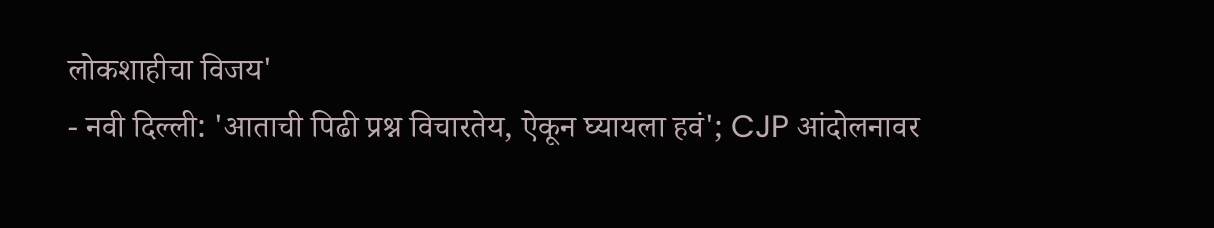लोकशाहीचा विजय'
- नवी दिल्ली: 'आताची पिढी प्रश्न विचारतेय, ऐकून घ्यायला हवं'; CJP आंदोलनावर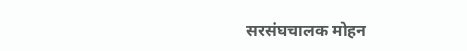सरसंघचालक मोहन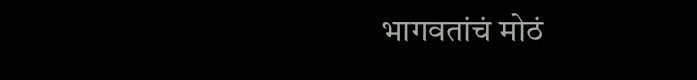भागवतांचं मोठं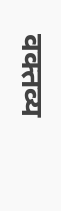वक्तव्य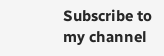Subscribe to my channel